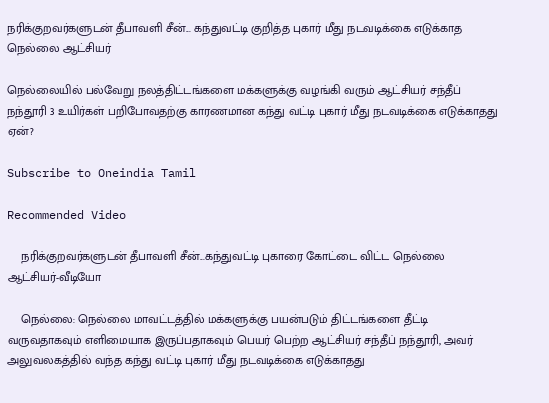நரிக்குறவர்களுடன் தீபாவளி சீன்... கந்துவட்டி குறித்த புகார் மீது நடவடிக்கை எடுக்காத நெல்லை ஆட்சியர்

நெல்லையில் பல்வேறு நலத்திட்டங்களை மக்களுக்கு வழங்கி வரும் ஆட்சியர் சந்தீப் நந்தூரி 3 உயிர்கள் பறிபோவதற்கு காரணமான கந்து வட்டி புகார் மீது நடவடிக்கை எடுக்காதது ஏன்?

Subscribe to Oneindia Tamil

Recommended Video

    நரிக்குறவர்களுடன் தீபாவளி சீன்...கந்துவட்டி புகாரை கோட்டை விட்ட நெல்லை ஆட்சியர்-வீடியோ

    நெல்லை: நெல்லை மாவட்டத்தில் மக்களுக்கு பயன்படும் திட்டங்களை தீட்டி வருவதாகவும் எளிமையாக இருப்பதாகவும் பெயர் பெற்ற ஆட்சியர் சந்தீப் நந்தூரி, அவர் அலுவலகத்தில் வந்த கந்து வட்டி புகார் மீது நடவடிக்கை எடுக்காதது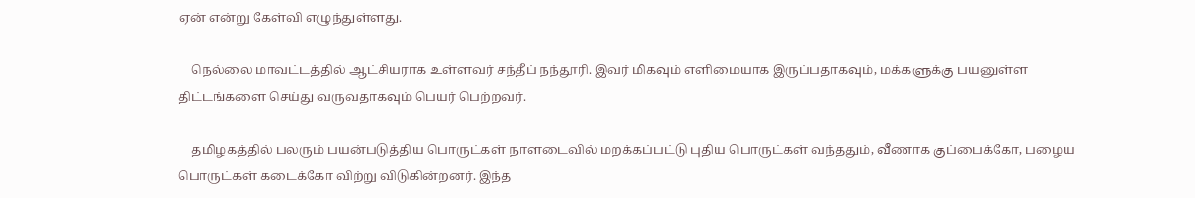ஏன் என்று கேள்வி எழுந்துள்ளது.

    நெல்லை மாவட்டத்தில் ஆட்சியராக உள்ளவர் சந்தீப் நந்தூரி. இவர் மிகவும் எளிமையாக இருப்பதாகவும், மக்களுக்கு பயனுள்ள திட்டங்களை செய்து வருவதாகவும் பெயர் பெற்றவர்.

    தமிழகத்தில் பலரும் பயன்படுத்திய பொருட்கள் நாளடைவில் மறக்கப்பட்டு புதிய பொருட்கள் வந்ததும், வீணாக குப்பைக்கோ, பழைய பொருட்கள் கடைக்கோ விற்று விடுகின்றனர். இந்த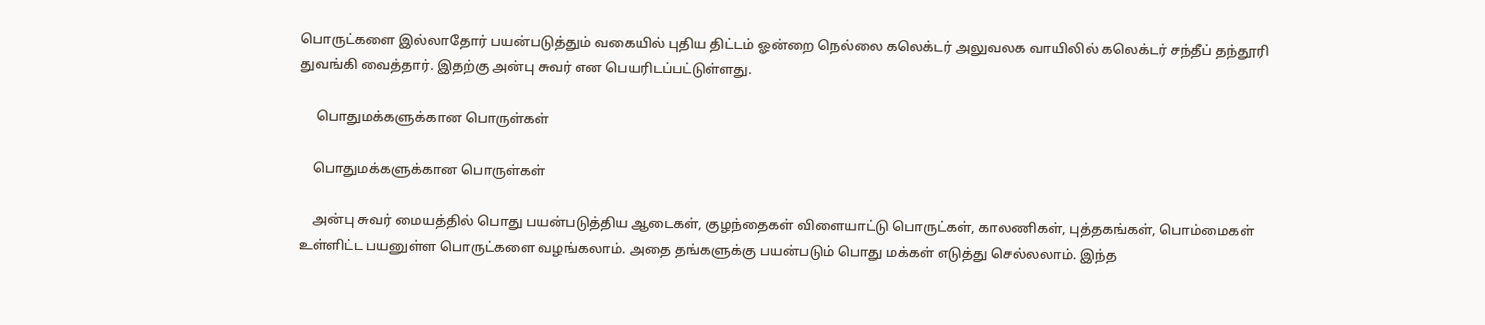பொருட்களை இல்லாதோர் பயன்படுத்தும் வகையில் புதிய திட்டம் ஓன்றை நெல்லை கலெக்டர் அலுவலக வாயிலில் கலெக்டர் சந்தீப் தந்தூரி துவங்கி வைத்தார். இதற்கு அன்பு சுவர் என பெயரிடப்பட்டுள்ளது.

     பொதுமக்களுக்கான பொருள்கள்

    பொதுமக்களுக்கான பொருள்கள்

    அன்பு சுவர் மையத்தில் பொது பயன்படுத்திய ஆடைகள், குழந்தைகள் விளையாட்டு பொருட்கள், காலணிகள், புத்தகங்கள், பொம்மைகள் உள்ளிட்ட பயனுள்ள பொருட்களை வழங்கலாம். அதை தங்களுக்கு பயன்படும் பொது மக்கள் எடுத்து செல்லலாம். இந்த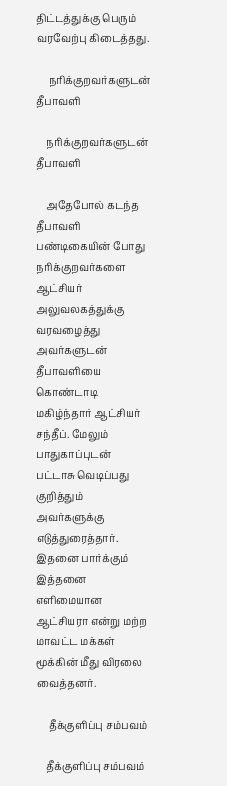திட்டத்துக்கு பெரும் வரவேற்பு கிடைத்தது.

     நரிக்குறவர்களுடன் தீபாவளி

    நரிக்குறவர்களுடன் தீபாவளி

    அதேபோல் கடந்த தீபாவளி பண்டிகையின் போது நரிக்குறவர்களை ஆட்சியர் அலுவலகத்துக்கு வரவழைத்து அவர்களுடன் தீபாவளியை கொண்டாடி மகிழ்ந்தார் ஆட்சியர் சந்தீப். மேலும் பாதுகாப்புடன் பட்டாசு வெடிப்பது குறித்தும் அவர்களுக்கு எடுத்துரைத்தார். இதனை பார்க்கும் இத்தனை எளிமையான ஆட்சியரா என்று மற்ற மாவட்ட மக்கள் மூக்கின் மீது விரலை வைத்தனர்.

     தீக்குளிப்பு சம்பவம்

    தீக்குளிப்பு சம்பவம்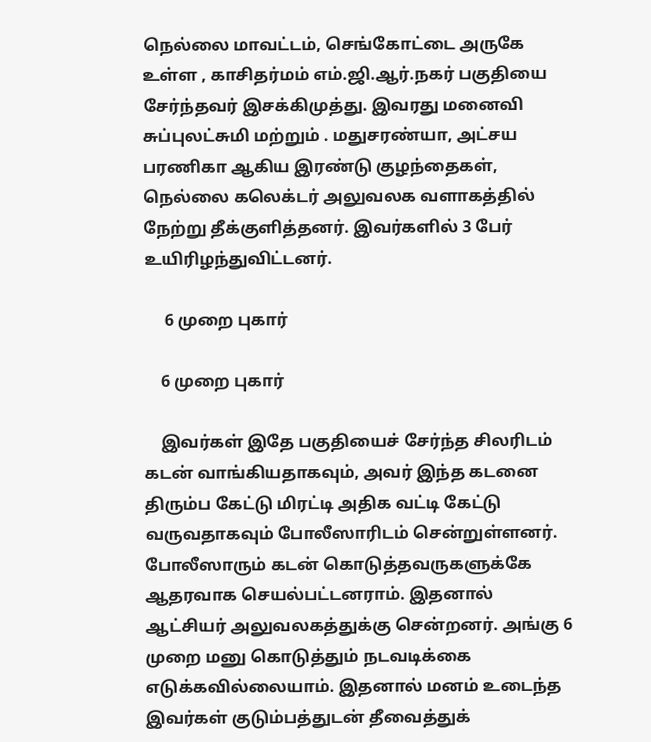நெல்லை மாவட்டம், செங்கோட்டை அருகே உள்ள , காசிதர்மம் எம்.ஜி.ஆர்.நகர் பகுதியை சேர்ந்தவர் இசக்கிமுத்து. இவரது மனைவி சுப்புலட்சுமி மற்றும் . மதுசரண்யா, அட்சய பரணிகா ஆகிய இரண்டு குழந்தைகள், நெல்லை கலெக்டர் அலுவலக வளாகத்தில் நேற்று தீக்குளித்தனர். இவர்களில் 3 பேர் உயிரிழந்துவிட்டனர்.

     6 முறை புகார்

    6 முறை புகார்

    இவர்கள் இதே பகுதியைச் சேர்ந்த சிலரிடம் கடன் வாங்கியதாகவும், அவர் இந்த கடனை திரும்ப கேட்டு மிரட்டி அதிக வட்டி கேட்டு வருவதாகவும் போலீஸாரிடம் சென்றுள்ளனர். போலீஸாரும் கடன் கொடுத்தவருகளுக்கே ஆதரவாக செயல்பட்டனராம். இதனால் ஆட்சியர் அலுவலகத்துக்கு சென்றனர். அங்கு 6 முறை மனு கொடுத்தும் நடவடிக்கை எடுக்கவில்லையாம். இதனால் மனம் உடைந்த இவர்கள் குடும்பத்துடன் தீவைத்துக்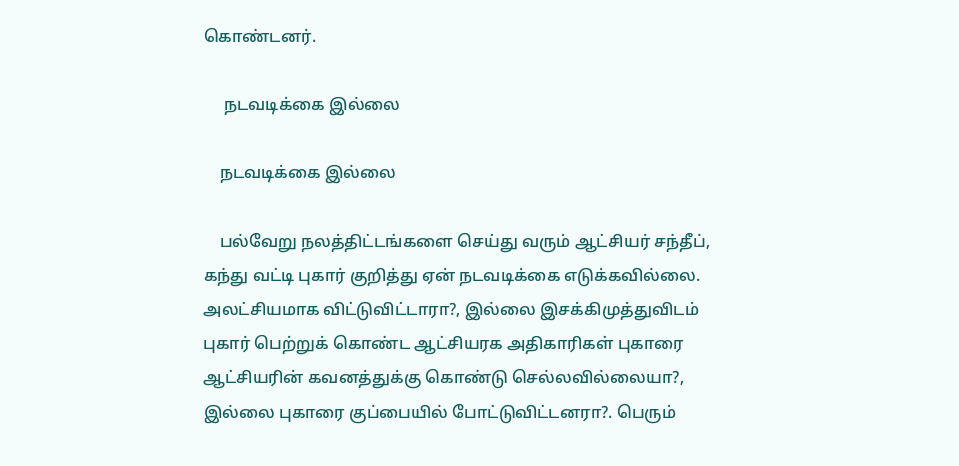கொண்டனர்.

     நடவடிக்கை இல்லை

    நடவடிக்கை இல்லை

    பல்வேறு நலத்திட்டங்களை செய்து வரும் ஆட்சியர் சந்தீப், கந்து வட்டி புகார் குறித்து ஏன் நடவடிக்கை எடுக்கவில்லை. அலட்சியமாக விட்டுவிட்டாரா?, இல்லை இசக்கிமுத்துவிடம் புகார் பெற்றுக் கொண்ட ஆட்சியரக அதிகாரிகள் புகாரை ஆட்சியரின் கவனத்துக்கு கொண்டு செல்லவில்லையா?, இல்லை புகாரை குப்பையில் போட்டுவிட்டனரா?. பெரும்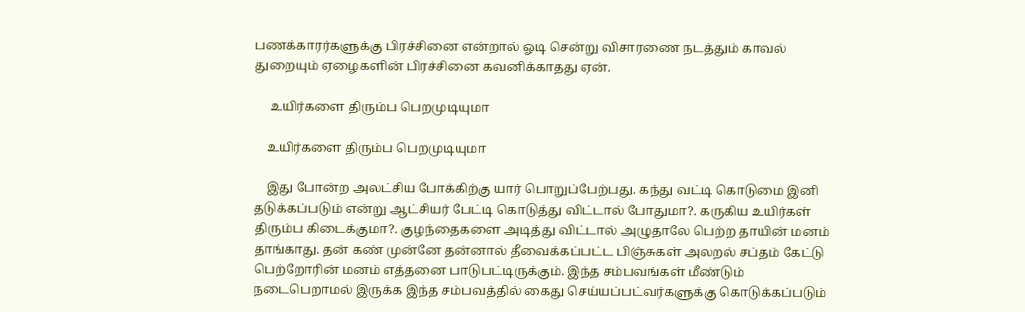பணக்காரர்களுக்கு பிரச்சினை என்றால் ஓடி சென்று விசாரணை நடத்தும் காவல் துறையும் ஏழைகளின் பிரச்சினை கவனிக்காதது ஏன்.

     உயிர்களை திரும்ப பெறமுடியுமா

    உயிர்களை திரும்ப பெறமுடியுமா

    இது போன்ற அலட்சிய போக்கிற்கு யார் பொறுப்பேற்பது. கந்து வட்டி கொடுமை இனி தடுக்கப்படும் என்று ஆட்சியர் பேட்டி கொடுத்து விட்டால் போதுமா?. கருகிய உயிர்கள் திரும்ப கிடைக்குமா?. குழந்தைகளை அடித்து விட்டால் அழுதாலே பெற்ற தாயின் மனம் தாங்காது. தன் கண் முன்னே தன்னால் தீவைக்கப்பட்ட பிஞ்சுகள் அலறல் சப்தம் கேட்டு பெற்றோரின் மனம் எத்தனை பாடுபட்டிருக்கும். இந்த சம்பவங்கள் மீண்டும் நடைபெறாமல் இருக்க இந்த சம்பவத்தில் கைது செய்யப்பட்வர்களுக்கு கொடுக்கப்படும்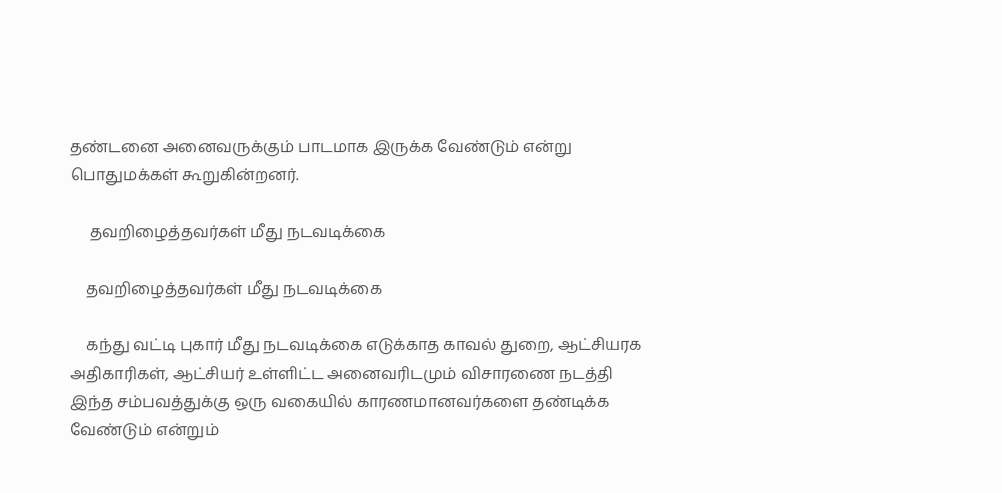தண்டனை அனைவருக்கும் பாடமாக இருக்க வேண்டும் என்று பொதுமக்கள் கூறுகின்றனர்.

     தவறிழைத்தவர்கள் மீது நடவடிக்கை

    தவறிழைத்தவர்கள் மீது நடவடிக்கை

    கந்து வட்டி புகார் மீது நடவடிக்கை எடுக்காத காவல் துறை, ஆட்சியரக அதிகாரிகள், ஆட்சியர் உள்ளிட்ட அனைவரிடமும் விசாரணை நடத்தி இந்த சம்பவத்துக்கு ஒரு வகையில் காரணமானவர்களை தண்டிக்க வேண்டும் என்றும்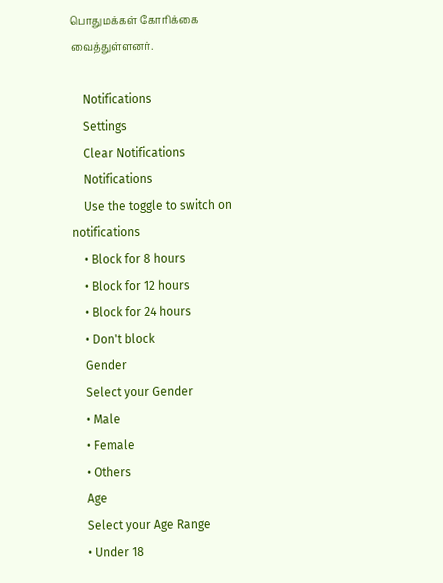பொதுமக்கள் கோரிக்கை வைத்துள்ளனர்.

    Notifications
    Settings
    Clear Notifications
    Notifications
    Use the toggle to switch on notifications
    • Block for 8 hours
    • Block for 12 hours
    • Block for 24 hours
    • Don't block
    Gender
    Select your Gender
    • Male
    • Female
    • Others
    Age
    Select your Age Range
    • Under 18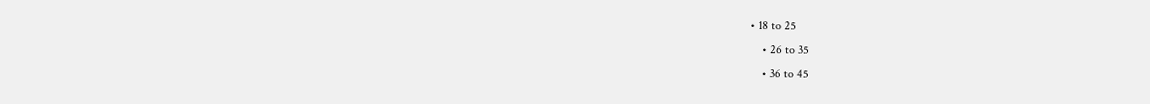• 18 to 25
    • 26 to 35
    • 36 to 45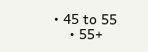• 45 to 55
    • 55+